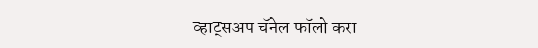व्हाट्सअप चॅनेल फॉलो करा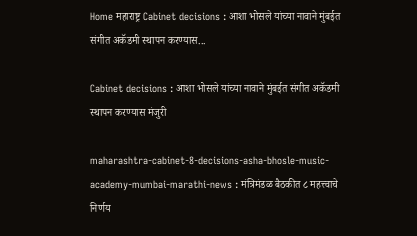Home महाराष्ट्र Cabinet decisions : आशा भोसले यांच्या नावाने मुंबईत संगीत अकॅडमी स्थापन करण्यास...

Cabinet decisions : आशा भोसले यांच्या नावाने मुंबईत संगीत अकॅडमी स्थापन करण्यास मंजुरी

maharashtra-cabinet-8-decisions-asha-bhosle-music-academy-mumbai-marathi-news : मंत्रिमंडळ बैठकीत ८ महत्त्वाचे निर्णय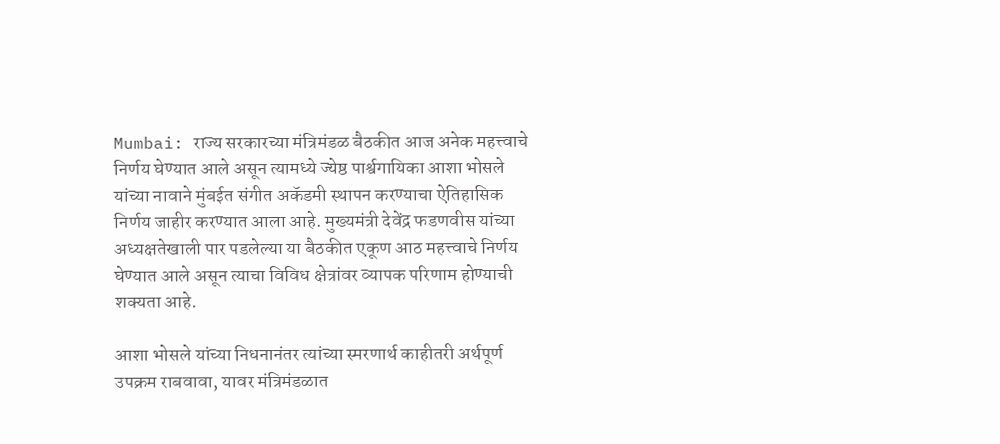Mumbai: राज्य सरकारच्या मंत्रिमंडळ बैठकीत आज अनेक महत्त्वाचे निर्णय घेण्यात आले असून त्यामध्ये ज्येष्ठ पार्श्वगायिका आशा भोसले यांच्या नावाने मुंबईत संगीत अकॅडमी स्थापन करण्याचा ऐतिहासिक निर्णय जाहीर करण्यात आला आहे. मुख्यमंत्री देवेंद्र फडणवीस यांच्या अध्यक्षतेखाली पार पडलेल्या या बैठकीत एकूण आठ महत्त्वाचे निर्णय घेण्यात आले असून त्याचा विविध क्षेत्रांवर व्यापक परिणाम होण्याची शक्यता आहे.

आशा भोसले यांच्या निधनानंतर त्यांच्या स्मरणार्थ काहीतरी अर्थपूर्ण उपक्रम राबवावा, यावर मंत्रिमंडळात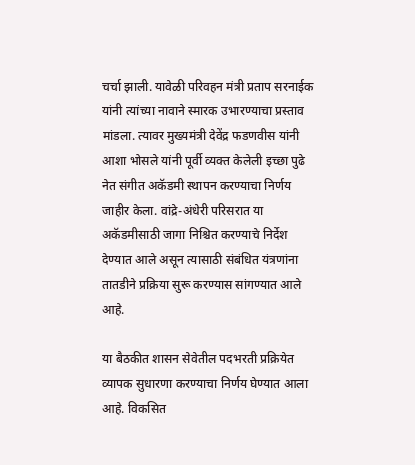चर्चा झाली. यावेळी परिवहन मंत्री प्रताप सरनाईक यांनी त्यांच्या नावाने स्मारक उभारण्याचा प्रस्ताव मांडला. त्यावर मुख्यमंत्री देवेंद्र फडणवीस यांनी आशा भोसले यांनी पूर्वी व्यक्त केलेली इच्छा पुढे नेत संगीत अकॅडमी स्थापन करण्याचा निर्णय जाहीर केला. वांद्रे-अंधेरी परिसरात या अकॅडमीसाठी जागा निश्चित करण्याचे निर्देश देण्यात आले असून त्यासाठी संबंधित यंत्रणांना तातडीने प्रक्रिया सुरू करण्यास सांगण्यात आले आहे.

या बैठकीत शासन सेवेतील पदभरती प्रक्रियेत व्यापक सुधारणा करण्याचा निर्णय घेण्यात आला आहे. विकसित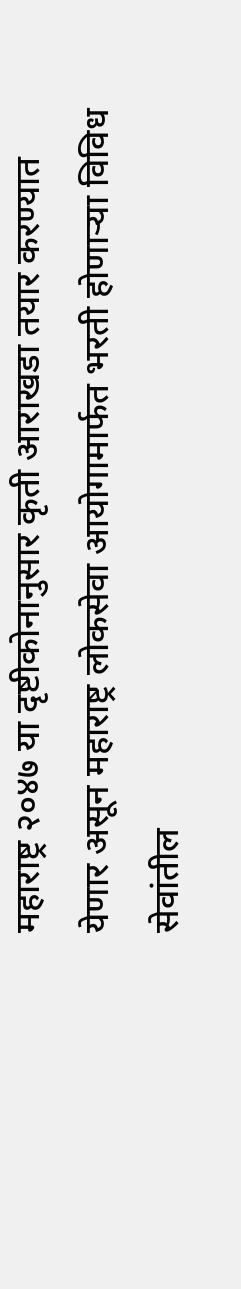महाराष्ट्र २०४७ या दृष्टीकोनानुसार कृती आराखडा तयार करण्यात येणार असून महाराष्ट्र लोकसेवा आयोगामार्फत भरती होणाऱ्या विविध सेवांतील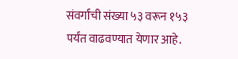संवर्गांची संख्या ५३ वरून १५३ पर्यंत वाढवण्यात येणार आहे.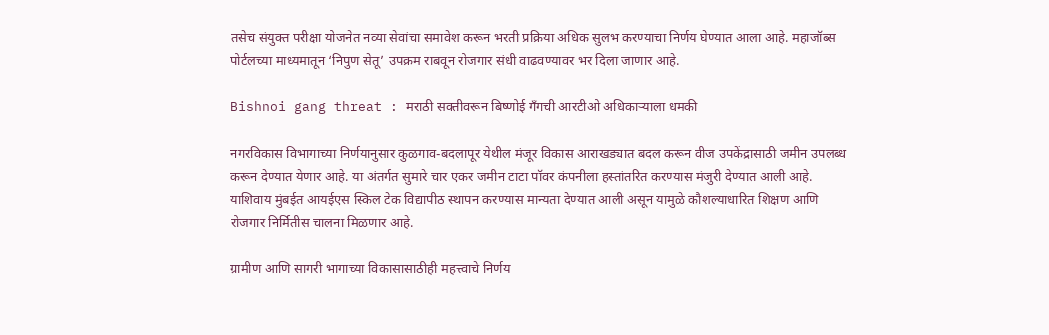तसेच संयुक्त परीक्षा योजनेत नव्या सेवांचा समावेश करून भरती प्रक्रिया अधिक सुलभ करण्याचा निर्णय घेण्यात आला आहे. महाजॉब्स पोर्टलच्या माध्यमातून ‘निपुण सेतू’ उपक्रम राबवून रोजगार संधी वाढवण्यावर भर दिला जाणार आहे.

Bishnoi gang threat : मराठी सक्तीवरून बिष्णोई गँगची आरटीओ अधिकाऱ्याला धमकी

नगरविकास विभागाच्या निर्णयानुसार कुळगाव-बदलापूर येथील मंजूर विकास आराखड्यात बदल करून वीज उपकेंद्रासाठी जमीन उपलब्ध करून देण्यात येणार आहे. या अंतर्गत सुमारे चार एकर जमीन टाटा पॉवर कंपनीला हस्तांतरित करण्यास मंजुरी देण्यात आली आहे. याशिवाय मुंबईत आयईएस स्किल टेक विद्यापीठ स्थापन करण्यास मान्यता देण्यात आली असून यामुळे कौशल्याधारित शिक्षण आणि रोजगार निर्मितीस चालना मिळणार आहे.

ग्रामीण आणि सागरी भागाच्या विकासासाठीही महत्त्वाचे निर्णय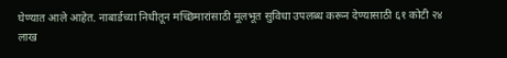घेण्यात आले आहेत. नाबार्डच्या निधीतून मच्छिमारांसाठी मूलभूत सुविधा उपलब्ध करून देण्यासाठी ६१ कोटी २४ लाख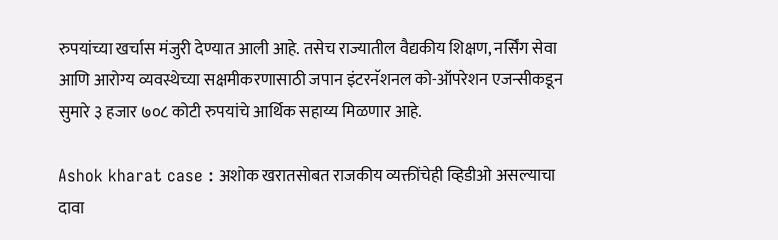रुपयांच्या खर्चास मंजुरी देण्यात आली आहे. तसेच राज्यातील वैद्यकीय शिक्षण, नर्सिंग सेवा आणि आरोग्य व्यवस्थेच्या सक्षमीकरणासाठी जपान इंटरनॅशनल को-ऑपरेशन एजन्सीकडून सुमारे ३ हजार ७०८ कोटी रुपयांचे आर्थिक सहाय्य मिळणार आहे.

Ashok kharat case : अशोक खरातसोबत राजकीय व्यक्तींचेही व्हिडीओ असल्याचा दावा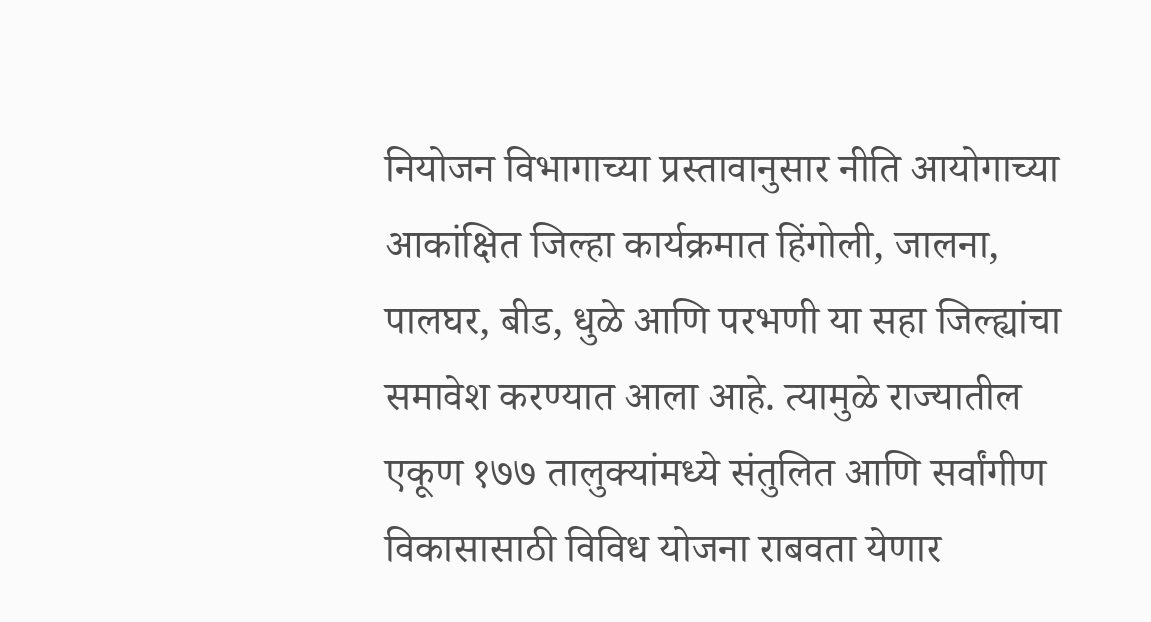नियोजन विभागाच्या प्रस्तावानुसार नीति आयोगाच्या आकांक्षित जिल्हा कार्यक्रमात हिंगोली, जालना, पालघर, बीड, धुळे आणि परभणी या सहा जिल्ह्यांचा समावेश करण्यात आला आहे. त्यामुळे राज्यातील एकूण १७७ तालुक्यांमध्ये संतुलित आणि सर्वांगीण विकासासाठी विविध योजना राबवता येणार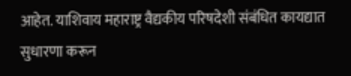आहेत. याशिवाय महाराष्ट्र वैद्यकीय परिषदेशी संबंधित कायद्यात सुधारणा करून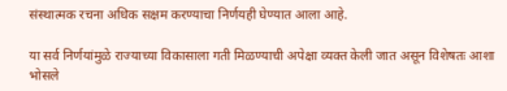संस्थात्मक रचना अधिक सक्षम करण्याचा निर्णयही घेण्यात आला आहे.

या सर्व निर्णयांमुळे राज्याच्या विकासाला गती मिळण्याची अपेक्षा व्यक्त केली जात असून विशेषतः आशा भोसले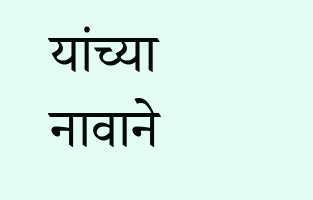यांच्या नावाने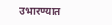उभारण्यात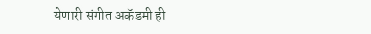येणारी संगीत अकॅडमी ही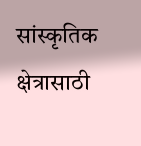सांस्कृतिक क्षेत्रासाठी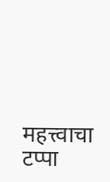महत्त्वाचा टप्पा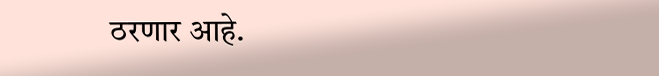ठरणार आहे.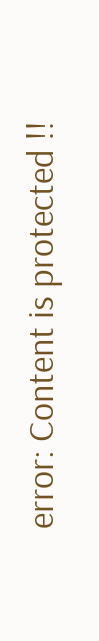error: Content is protected !!